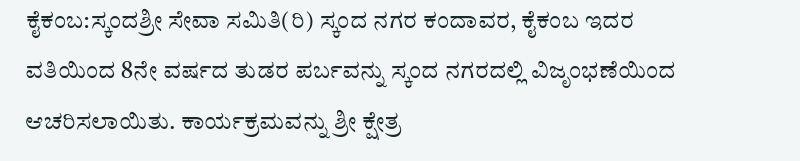ಕೈಕಂಬ:ಸ್ಕಂದಶ್ರೀ ಸೇವಾ ಸಮಿತಿ(ರಿ) ಸ್ಕಂದ ನಗರ ಕಂದಾವರ, ಕೈಕಂಬ ಇದರ ವತಿಯಿಂದ 8ನೇ ವರ್ಷದ ತುಡರ ಪರ್ಬವನ್ನು ಸ್ಕಂದ ನಗರದಲ್ಲಿ ವಿಜೃಂಭಣೆಯಿಂದ ಆಚರಿಸಲಾಯಿತು. ಕಾರ್ಯಕ್ರಮವನ್ನು ಶ್ರೀ ಕ್ಷೇತ್ರ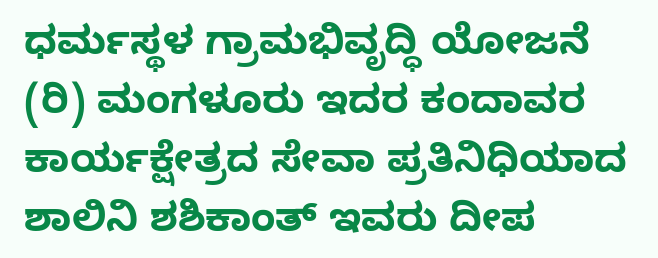ಧರ್ಮಸ್ಥಳ ಗ್ರಾಮಭಿವೃದ್ಧಿ ಯೋಜನೆ (ರಿ) ಮಂಗಳೂರು ಇದರ ಕಂದಾವರ ಕಾರ್ಯಕ್ಷೇತ್ರದ ಸೇವಾ ಪ್ರತಿನಿಧಿಯಾದ ಶಾಲಿನಿ ಶಶಿಕಾಂತ್ ಇವರು ದೀಪ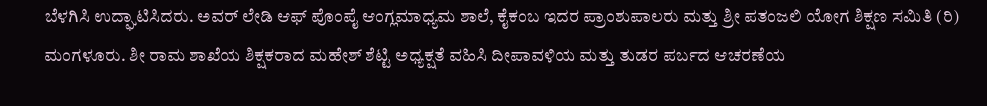ಬೆಳಗಿಸಿ ಉದ್ಘಾಟಿಸಿದರು. ಅವರ್ ಲೇಡಿ ಆಫ್ ಪೊಂಪೈ ಆಂಗ್ಲಮಾಧ್ಯಮ ಶಾಲೆ, ಕೈಕಂಬ ಇದರ ಪ್ರಾಂಶುಪಾಲರು ಮತ್ತು ಶ್ರೀ ಪತಂಜಲಿ ಯೋಗ ಶಿಕ್ಷಣ ಸಮಿತಿ (ರಿ) ಮಂಗಳೂರು. ಶೀ ರಾಮ ಶಾಖೆಯ ಶಿಕ್ಷಕರಾದ ಮಹೇಶ್ ಶೆಟ್ಟಿ ಅಧ್ಯಕ್ಷತೆ ವಹಿಸಿ ದೀಪಾವಳಿಯ ಮತ್ತು ತುಡರ ಪರ್ಬದ ಆಚರಣೆಯ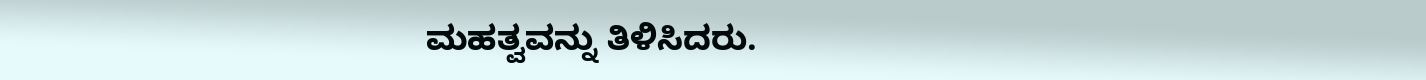ಮಹತ್ವವನ್ನು ತಿಳಿಸಿದರು.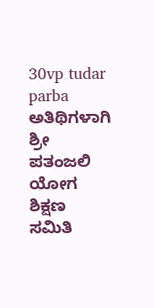30vp tudar parba ಅತಿಥಿಗಳಾಗಿ ಶ್ರೀ ಪತಂಜಲಿ ಯೋಗ ಶಿಕ್ಷಣ ಸಮಿತಿ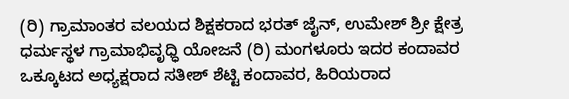(ರಿ) ಗ್ರಾಮಾಂತರ ವಲಯದ ಶಿಕ್ಷಕರಾದ ಭರತ್ ಜೈನ್, ಉಮೇಶ್ ಶ್ರೀ ಕ್ಷೇತ್ರ ಧರ್ಮಸ್ಥಳ ಗ್ರಾಮಾಭಿವೃಧ್ಧಿ ಯೋಜನೆ (ರಿ) ಮಂಗಳೂರು ಇದರ ಕಂದಾವರ ಒಕ್ಕೂಟದ ಅಧ್ಯಕ್ಷರಾದ ಸತೀಶ್ ಶೆಟ್ಟಿ ಕಂದಾವರ, ಹಿರಿಯರಾದ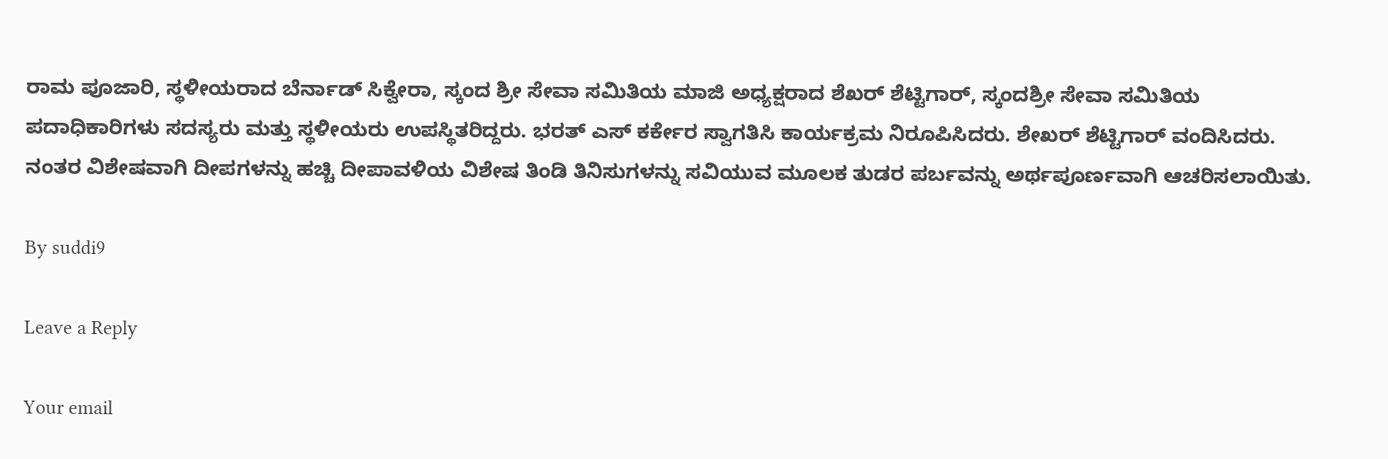ರಾಮ ಪೂಜಾರಿ, ಸ್ಥಳೀಯರಾದ ಬೆರ್ನಾಡ್ ಸಿಕ್ವೇರಾ, ಸ್ಕಂದ ಶ್ರೀ ಸೇವಾ ಸಮಿತಿಯ ಮಾಜಿ ಅಧ್ಯಕ್ಷರಾದ ಶೆಖರ್ ಶೆಟ್ಟಿಗಾರ್, ಸ್ಕಂದಶ್ರೀ ಸೇವಾ ಸಮಿತಿಯ ಪದಾಧಿಕಾರಿಗಳು ಸದಸ್ಯರು ಮತ್ತು ಸ್ಥಳೀಯರು ಉಪಸ್ಥಿತರಿದ್ದರು. ಭರತ್ ಎಸ್ ಕರ್ಕೇರ ಸ್ವಾಗತಿಸಿ ಕಾರ್ಯಕ್ರಮ ನಿರೂಪಿಸಿದರು. ಶೇಖರ್ ಶೆಟ್ಟಿಗಾರ್ ವಂದಿಸಿದರು. ನಂತರ ವಿಶೇಷವಾಗಿ ದೀಪಗಳನ್ನು ಹಚ್ಚಿ ದೀಪಾವಳಿಯ ವಿಶೇಷ ತಿಂಡಿ ತಿನಿಸುಗಳನ್ನು ಸವಿಯುವ ಮೂಲಕ ತುಡರ ಪರ್ಬವನ್ನು ಅರ್ಥಪೂರ್ಣವಾಗಿ ಆಚರಿಸಲಾಯಿತು.

By suddi9

Leave a Reply

Your email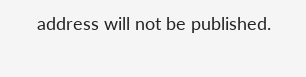address will not be published.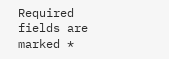Required fields are marked *